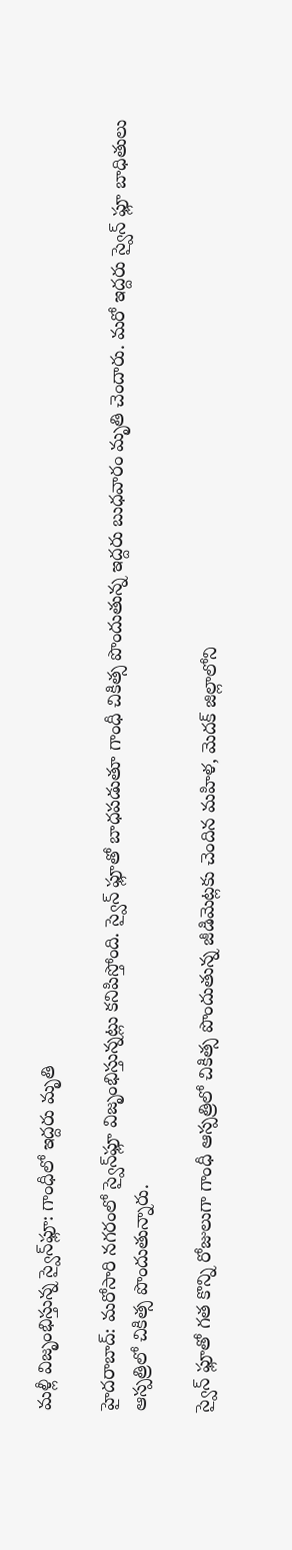మళ్లీ విజృంభిస్తున్న స్వైన్‌ఫ్లూ: గాంధీలో ఇద్దరు మృతి

హైదరాబాద్: మరోసారి నగరంలో స్వైన్‌ఫ్లూ విజృంభిస్తున్నట్లు కనిపిస్తోంది. స్వైన్ ఫ్లూతో బాధపడుతూ గాంధీ చికిత్స పొందుతున్న ఇద్దరు బుధవారం మృతి చెందారు. మరో ఇద్దరు స్వైన్ ఫ్లూ బాధితులు ఆస్పత్రిలో చికిత్స పొందుతున్నారు.

స్వైన్ ఫ్లూతో గత కొన్ని రోజులుగా గాంధీ ఆస్పత్రిలో చికిత్స పొందుతున్న జీడిమెట్లకు చెందిన మహిళ, మెదక్ జిల్లాలోని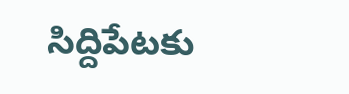సిద్దిపేటకు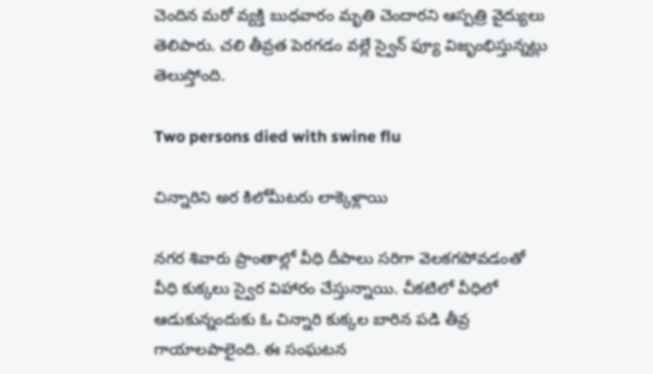చెందిన మరో వ్యక్తి బుధవారం మృతి చెందారని ఆస్పత్రి వైద్యులు తెలిపారు. చలి తీవ్రత పెరగడం వల్లే స్వైన్ ఫ్యూ విజృంభిస్తున్నట్లు తెలుస్తోంది.

Two persons died with swine flu

చిన్నారిని అర కిలోమీటరు లాక్కెళ్లాయి

నగర శివారు ప్రాంతాల్లో వీధి దీపాలు సరిగా వెలకగపోవడంతో వీధి కుక్కలు స్వైర విహారం చేస్తున్నాయి. చీకటిలో వీధిలో ఆడుకున్నందుకు ఓ చిన్నారి కుక్కల బారిన పడి తీవ్ర గాయాలపాలైంది. ఈ సంఘటన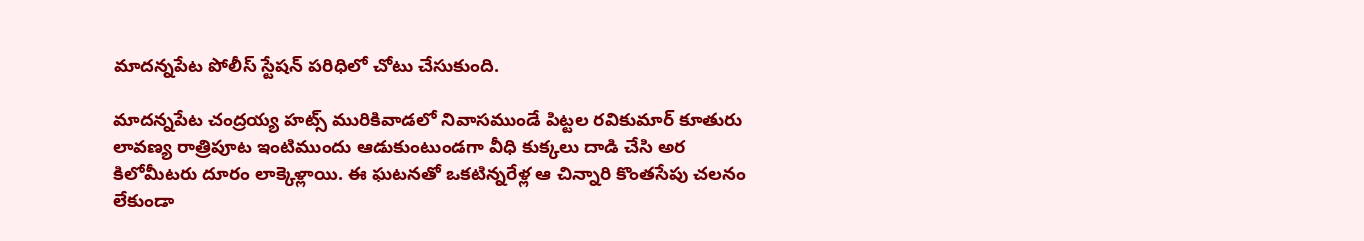మాదన్నపేట పోలీస్ స్టేషన్ పరిధిలో చోటు చేసుకుంది.

మాదన్నపేట చంద్రయ్య హట్స్ మురికివాడలో నివాసముండే పిట్టల రవికుమార్ కూతురు లావణ్య రాత్రిపూట ఇంటిముందు ఆడుకుంటుండగా వీధి కుక్కలు దాడి చేసి అర కిలోమీటరు దూరం లాక్కెళ్లాయి. ఈ ఘటనతో ఒకటిన్నరేళ్ల ఆ చిన్నారి కొంతసేపు చలనం లేకుండా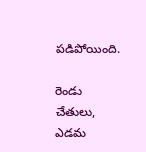పడిపోయింది.

రెండు చేతులు, ఎడమ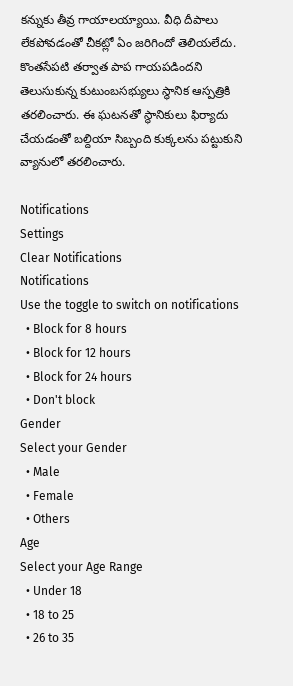కన్నుకు తీవ్ర గాయాలయ్యాయి. వీధి దీపాలు లేకపోవడంతో చీకట్లో ఏం జరిగిందో తెలియలేదు. కొంతసేపటి తర్వాత పాప గాయపడిందని తెలుసుకున్న కుటుంబసభ్యులు స్థానిక ఆస్పత్రికి తరలించారు. ఈ ఘటనతో స్థానికులు ఫిర్యాదు చేయడంతో బల్దియా సిబ్బంది కుక్కలను పట్టుకుని వ్యానులో తరలించారు.

Notifications
Settings
Clear Notifications
Notifications
Use the toggle to switch on notifications
  • Block for 8 hours
  • Block for 12 hours
  • Block for 24 hours
  • Don't block
Gender
Select your Gender
  • Male
  • Female
  • Others
Age
Select your Age Range
  • Under 18
  • 18 to 25
  • 26 to 35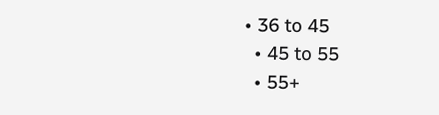• 36 to 45
  • 45 to 55
  • 55+